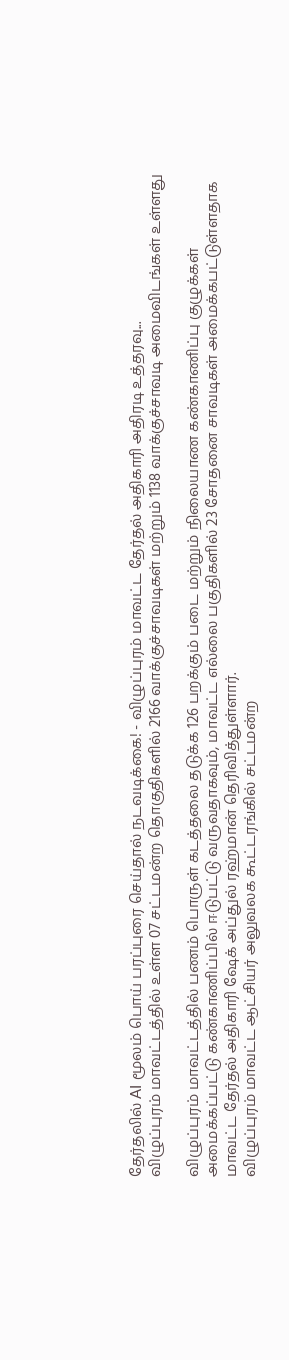தேர்தலில் AI மூலம் பொய் பரப்புரை செய்தால் நடவடிக்கை! - விழுப்புரம் மாவட்ட தேர்தல் அதிகாரி அதிரடி உத்தரவு...
விழுப்புரம் மாவட்டத்தில் உள்ள 07 சட்டமன்ற தொகுதிகளில் 2166 வாக்குச்சாவடிகள் மற்றும் 1138 வாக்குச்சாவடி அமைவிடங்கள் உள்ளது

விழுப்புரம் மாவட்டத்தில் பணம் பொருள் கடத்தலை தடுக்க 126 பறக்கும் படை மற்றும் நிலையாண கண்காணிப்பு குழுக்கள் அமைக்கப்பட்டு கண்காணிப்பில் ஈடுபட்டு வருவதாகவும், மாவட்ட எல்லை பகுதிகளில் 23 சோதனை சாவடிகள் அமைக்கபட்டுள்ளதாக மாவட்ட தேர்தல் அதிகாரி ஷேக் அப்துல் ரஹ்மான் தெரிவித்துள்ளார்.
விழுப்புரம் மாவட்ட ஆட்சியர் அலுவலக கூட்டரங்கில் சட்டமன்ற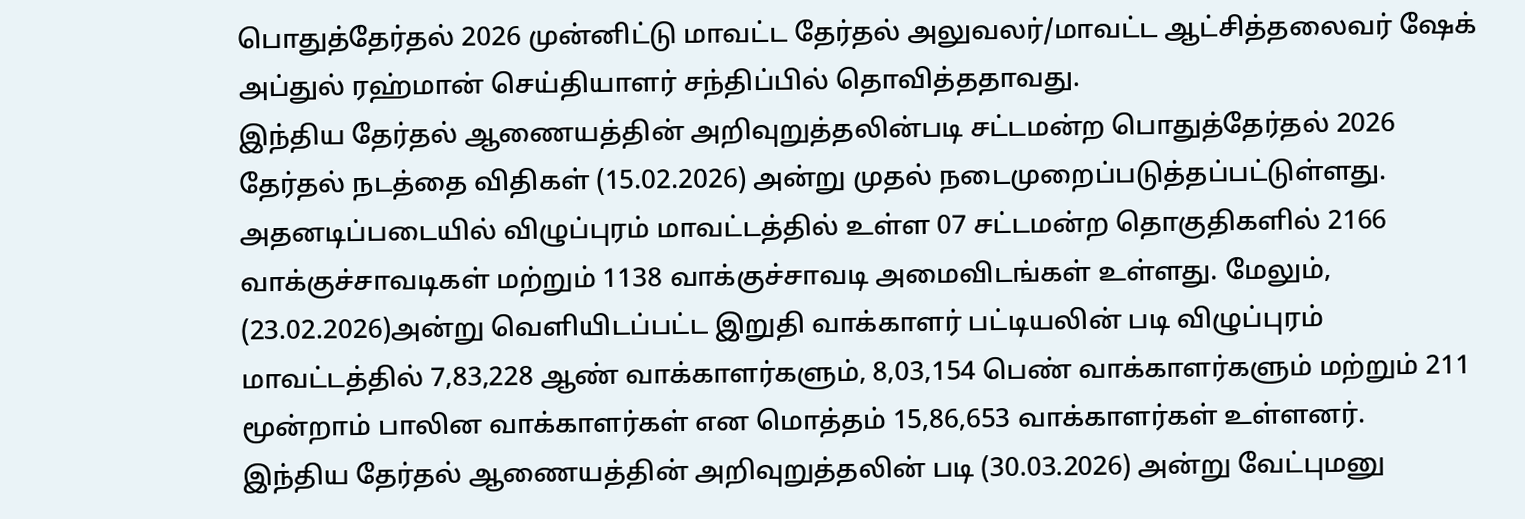பொதுத்தேர்தல் 2026 முன்னிட்டு மாவட்ட தேர்தல் அலுவலர்/மாவட்ட ஆட்சித்தலைவர் ஷேக் அப்துல் ரஹ்மான் செய்தியாளர் சந்திப்பில் தொவித்ததாவது.
இந்திய தேர்தல் ஆணையத்தின் அறிவுறுத்தலின்படி சட்டமன்ற பொதுத்தேர்தல் 2026 தேர்தல் நடத்தை விதிகள் (15.02.2026) அன்று முதல் நடைமுறைப்படுத்தப்பட்டுள்ளது. அதனடிப்படையில் விழுப்புரம் மாவட்டத்தில் உள்ள 07 சட்டமன்ற தொகுதிகளில் 2166 வாக்குச்சாவடிகள் மற்றும் 1138 வாக்குச்சாவடி அமைவிடங்கள் உள்ளது. மேலும், (23.02.2026)அன்று வெளியிடப்பட்ட இறுதி வாக்காளர் பட்டியலின் படி விழுப்புரம் மாவட்டத்தில் 7,83,228 ஆண் வாக்காளர்களும், 8,03,154 பெண் வாக்காளர்களும் மற்றும் 211 மூன்றாம் பாலின வாக்காளர்கள் என மொத்தம் 15,86,653 வாக்காளர்கள் உள்ளனர்.
இந்திய தேர்தல் ஆணையத்தின் அறிவுறுத்தலின் படி (30.03.2026) அன்று வேட்புமனு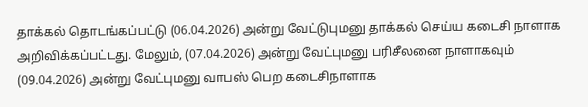தாக்கல் தொடங்கப்பட்டு (06.04.2026) அன்று வேட்டுபுமனு தாக்கல் செய்ய கடைசி நாளாக அறிவிக்கப்பட்டது. மேலும், (07.04.2026) அன்று வேட்புமனு பரிசீலனை நாளாகவும் (09.04.2026) அன்று வேட்புமனு வாபஸ் பெற கடைசிநாளாக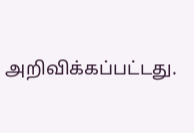அறிவிக்கப்பட்டது.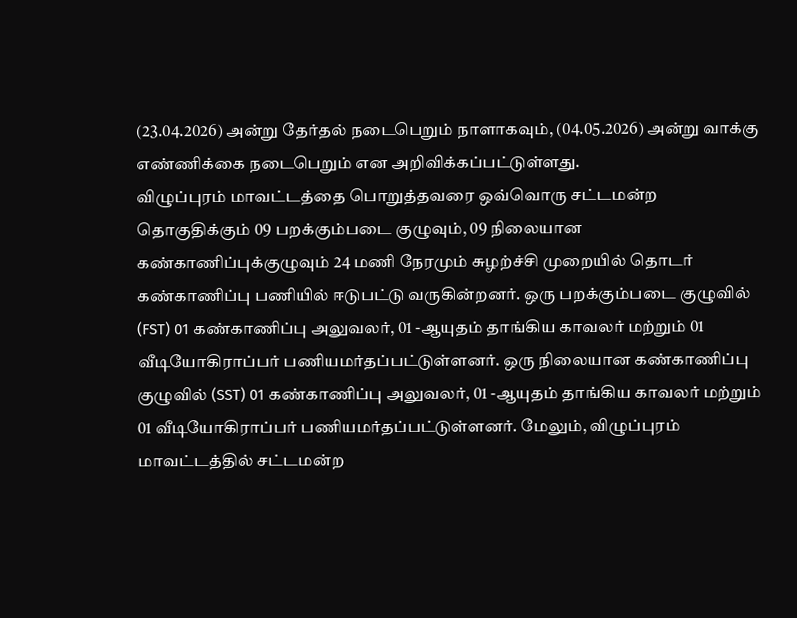(23.04.2026) அன்று தேர்தல் நடைபெறும் நாளாகவும், (04.05.2026) அன்று வாக்கு எண்ணிக்கை நடைபெறும் என அறிவிக்கப்பட்டுள்ளது.
விழுப்புரம் மாவட்டத்தை பொறுத்தவரை ஒவ்வொரு சட்டமன்ற தொகுதிக்கும் 09 பறக்கும்படை குழுவும், 09 நிலையான கண்காணிப்புக்குழுவும் 24 மணி நேரமும் சுழற்ச்சி முறையில் தொடர் கண்காணிப்பு பணியில் ஈடுபட்டு வருகின்றனர். ஒரு பறக்கும்படை குழுவில் (FST) 01 கண்காணிப்பு அலுவலர், 01 -ஆயுதம் தாங்கிய காவலர் மற்றும் 01 வீடியோகிராப்பர் பணியமர்தப்பட்டுள்ளனர். ஒரு நிலையான கண்காணிப்பு குழுவில் (SST) 01 கண்காணிப்பு அலுவலர், 01 -ஆயுதம் தாங்கிய காவலர் மற்றும் 01 வீடியோகிராப்பர் பணியமர்தப்பட்டுள்ளனர். மேலும், விழுப்புரம் மாவட்டத்தில் சட்டமன்ற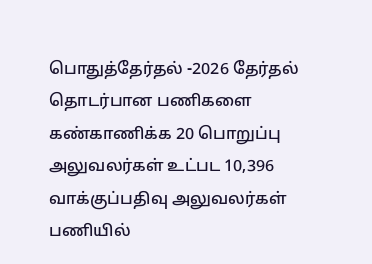பொதுத்தேர்தல் -2026 தேர்தல் தொடர்பான பணிகளை கண்காணிக்க 20 பொறுப்பு அலுவலர்கள் உட்பட 10,396 வாக்குப்பதிவு அலுவலர்கள் பணியில்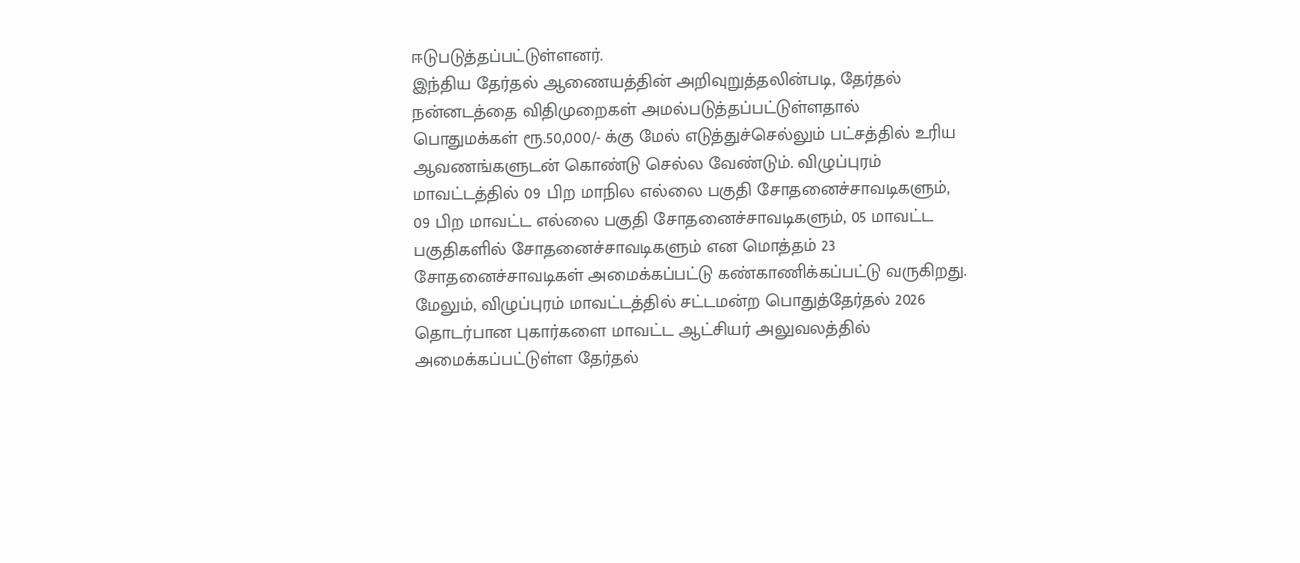ஈடுபடுத்தப்பட்டுள்ளனர்.
இந்திய தேர்தல் ஆணையத்தின் அறிவுறுத்தலின்படி, தேர்தல் நன்னடத்தை விதிமுறைகள் அமல்படுத்தப்பட்டுள்ளதால் பொதுமக்கள் ரூ.50,000/- க்கு மேல் எடுத்துச்செல்லும் பட்சத்தில் உரிய ஆவணங்களுடன் கொண்டு செல்ல வேண்டும். விழுப்புரம் மாவட்டத்தில் 09 பிற மாநில எல்லை பகுதி சோதனைச்சாவடிகளும், 09 பிற மாவட்ட எல்லை பகுதி சோதனைச்சாவடிகளும், 05 மாவட்ட பகுதிகளில் சோதனைச்சாவடிகளும் என மொத்தம் 23 சோதனைச்சாவடிகள் அமைக்கப்பட்டு கண்காணிக்கப்பட்டு வருகிறது.
மேலும், விழுப்புரம் மாவட்டத்தில் சட்டமன்ற பொதுத்தேர்தல் 2026 தொடர்பான புகார்களை மாவட்ட ஆட்சியர் அலுவலத்தில் அமைக்கப்பட்டுள்ள தேர்தல்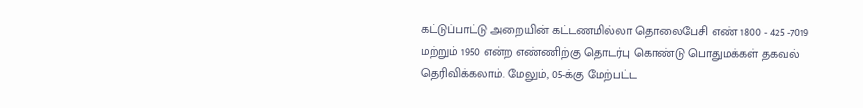கட்டுப்பாட்டு அறையின் கட்டணமில்லா தொலைபேசி எண் 1800 - 425 -7019 மற்றும் 1950 என்ற எண்ணிற்கு தொடர்பு கொண்டு பொதுமக்கள் தகவல் தெரிவிக்கலாம். மேலும், 05-க்கு மேற்பட்ட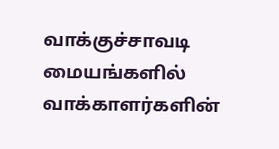வாக்குச்சாவடி மையங்களில் வாக்காளர்களின்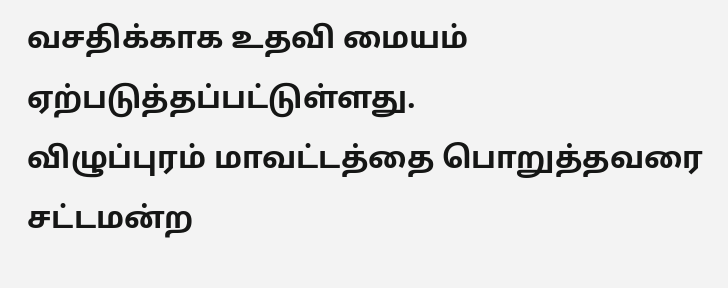வசதிக்காக உதவி மையம் ஏற்படுத்தப்பட்டுள்ளது.
விழுப்புரம் மாவட்டத்தை பொறுத்தவரை சட்டமன்ற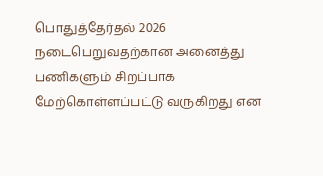பொதுத்தேர்தல் 2026 நடைபெறுவதற்கான அனைத்து பணிகளும் சிறப்பாக மேற்கொள்ளப்பட்டு வருகிறது என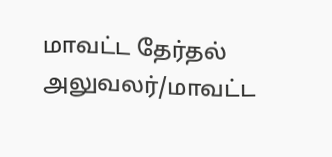மாவட்ட தேர்தல் அலுவலர்/மாவட்ட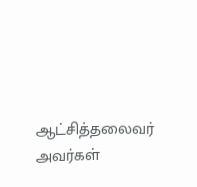ஆட்சித்தலைவர் அவர்கள்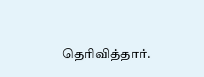தெரிவித்தார்.